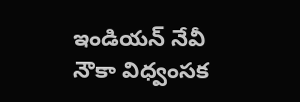ఇండియన్ నేవీ నౌకా విధ్వంసక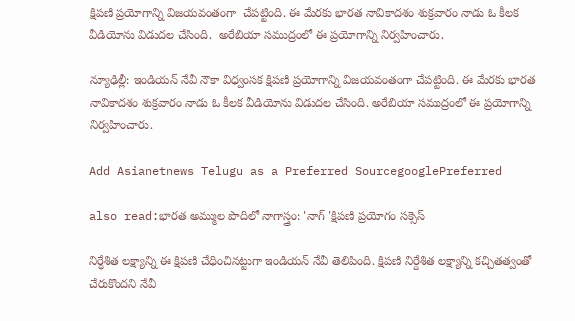క్షిపణి ప్రయోగాన్ని విజయవంతంగా  చేపట్టింది. ఈ మేరకు భారత నావికాదశం శుక్రవారం నాడు ఓ కీలక వీడియోను విడుదల చేసింది.  అరేబియా సముద్రంలో ఈ ప్రయోగాన్ని నిర్వహించారు.

న్యూఢిల్లీ: ఇండియన్ నేవీ నౌకా విధ్వంసక క్షిపణి ప్రయోగాన్ని విజయవంతంగా చేపట్టింది. ఈ మేరకు భారత నావికాదశం శుక్రవారం నాడు ఓ కీలక వీడియోను విడుదల చేసింది. అరేబియా సముద్రంలో ఈ ప్రయోగాన్ని నిర్వహించారు.

Add Asianetnews Telugu as a Preferred SourcegooglePreferred

also read:భారత అమ్ముల పొదిలో నాగాస్త్రం: 'నాగ్ 'క్షిపణి ప్రయోగం సక్సెస్

నిర్ధేశిత లక్ష్యాన్ని ఈ క్షిపణి చేధించినట్టుగా ఇండియన్ నేవీ తెలిపింది. క్షిపణి నిర్దేశిత లక్ష్యాన్ని కచ్చితత్వంతో చేరుకొందని నేవీ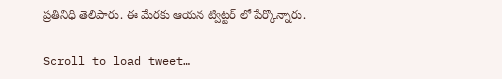ప్రతినిధి తెలిపారు. ఈ మేరకు ఆయన ట్విట్టర్ లో పేర్కొన్నారు.

Scroll to load tweet…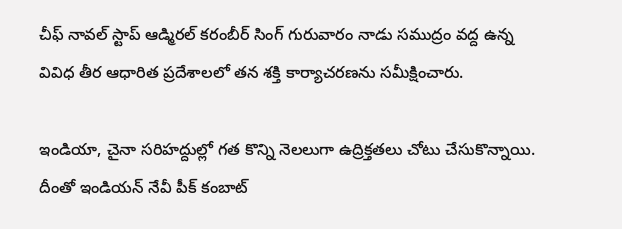చీఫ్ నావల్ స్టాప్ ఆడ్మిరల్ కరంబీర్ సింగ్ గురువారం నాడు సముద్రం వద్ద ఉన్న వివిధ తీర ఆధారిత ప్రదేశాలలో తన శక్తి కార్యాచరణను సమీక్షించారు.

ఇండియా, చైనా సరిహద్దుల్లో గత కొన్ని నెలలుగా ఉద్రిక్తతలు చోటు చేసుకొన్నాయి. దీంతో ఇండియన్ నేవీ పీక్ కంబాట్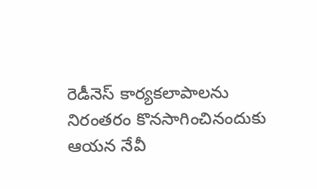రెడీనెస్ కార్యకలాపాలను నిరంతరం కొనసాగించినందుకు ఆయన నేవీ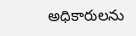అధికారులను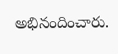అభినందించారు.